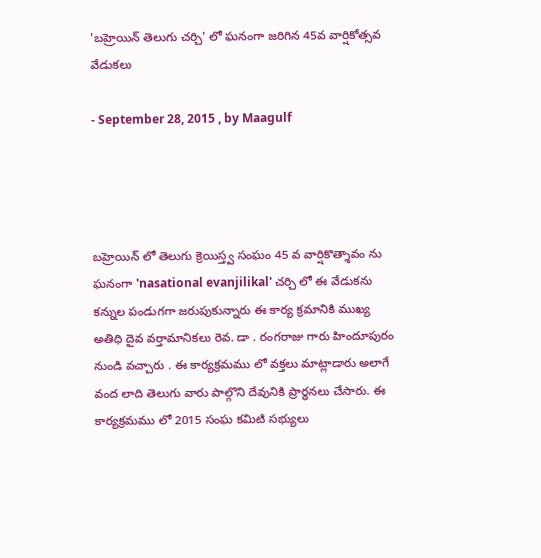'బహ్రెయిన్ తెలుగు చర్చి' లో ఘనంగా జరిగిన 45వ వార్షికోత్సవ వేడుకలు

- September 28, 2015 , by Maagulf




బహ్రెయిన్ లో తెలుగు క్రెయిస్త్వ సంఘం 45 వ వార్షికొత్శావం ను ఘనంగా 'nasational evanjilikal' చర్చి లో ఈ వేడుకను కన్నుల పండుగగా జరుపుకున్నారు ఈ కార్య క్రమానికి ముఖ్య అతిధి దైవ వర్తామానికలు రెవ. డా . రంగరాజు గారు హిందూపురం నుండి వచ్చారు . ఈ కార్యక్రమము లో వక్తలు మాట్లాడారు అలాగే వంద లాది తెలుగు వారు పాల్గొని దేవునికి ప్రార్ధనలు చేసారు. ఈ కార్యక్రమము లో 2015 సంఘ కమిటి సభ్యులు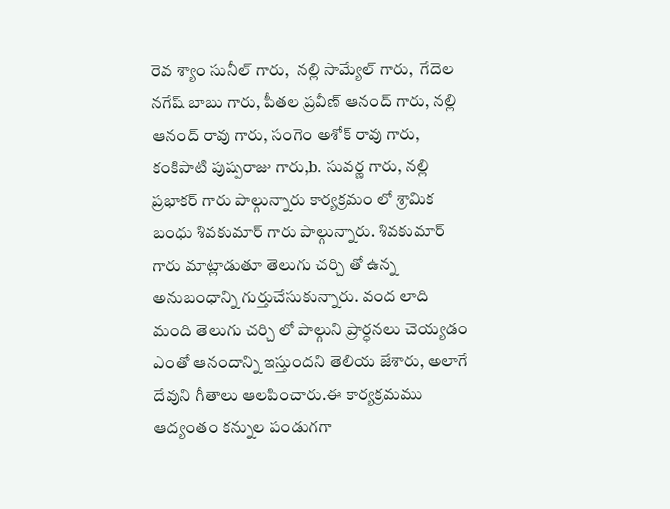రెవ శ్యాం సునీల్ గారు,  నల్లి సామ్యేల్ గారు,  గేదెల నగేష్ బాబు గారు, పీతల ప్రవీణ్ ఆనంద్ గారు, నల్లి ఆనంద్ రావు గారు, సంగెం అశోక్ రావు గారు, కంకిపాటి పుష్పరాజు గారు,b. సువర్ణ గారు, నల్లి ప్రభాకర్ గారు పాల్గున్నారు కార్యక్రమం లో శ్రామిక బంధు శివకుమార్ గారు పాల్గున్నారు. శివకుమార్ గారు మాట్లాడుతూ తెలుగు చర్చి తో ఉన్న అనుబంధాన్ని గుర్తుచేసుకున్నారు. వంద లాది మంది తెలుగు చర్చి లో పాల్గుని ప్రార్ధనలు చెయ్యడం ఎంతో ఆనందాన్ని ఇస్తుందని తెలియ జేశారు, అలాగే దేవుని గీతాలు ఆలపించారు.ఈ కార్యక్రమము ఆద్యంతం కన్నుల పండుగగా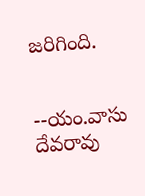జరిగింది.


--యం.వాసు దేవరావు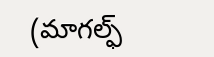(మాగల్ఫ్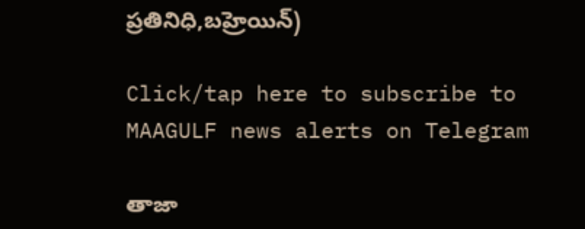ప్రతినిధి,బహ్రెయిన్)

Click/tap here to subscribe to MAAGULF news alerts on Telegram

తాజా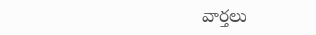వార్తలు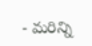- మరిన్ని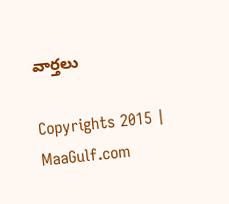వార్తలు

Copyrights 2015 | MaaGulf.com